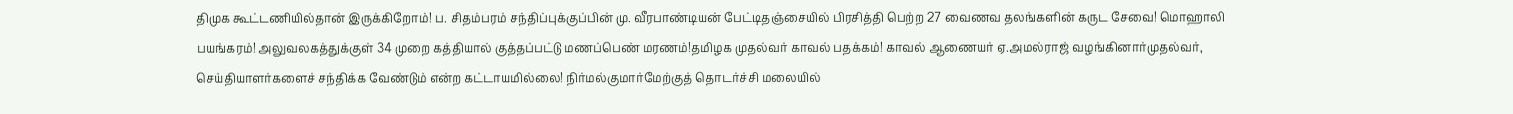திமுக கூட்டணியில்தான் இருக்கிறோம்! ப. சிதம்பரம் சந்திப்புக்குப்பின் மு. வீரபாண்டியன் பேட்டிதஞ்சையில் பிரசித்தி பெற்ற 27 வைணவ தலங்களின் கருட சேவை! மொஹாலி பயங்கரம்! அலுவலகத்துக்குள் 34 முறை கத்தியால் குத்தப்பட்டு மணப்பெண் மரணம்!தமிழக முதல்வர் காவல் பதக்கம்! காவல் ஆணையர் ஏ.அமல்ராஜ் வழங்கினார்முதல்வர், செய்தியாளர்களைச் சந்திக்க வேண்டும் என்ற கட்டாயமில்லை! நிர்மல்குமார்மேற்குத் தொடர்ச்சி மலையில்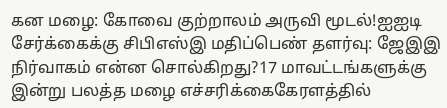கன மழை: கோவை குற்றாலம் அருவி மூடல்!ஐஐடி சேர்க்கைக்கு சிபிஎஸ்இ மதிப்பெண் தளர்வு: ஜேஇஇ நிர்வாகம் என்ன சொல்கிறது?17 மாவட்டங்களுக்கு இன்று பலத்த மழை எச்சரிக்கைகேரளத்தில்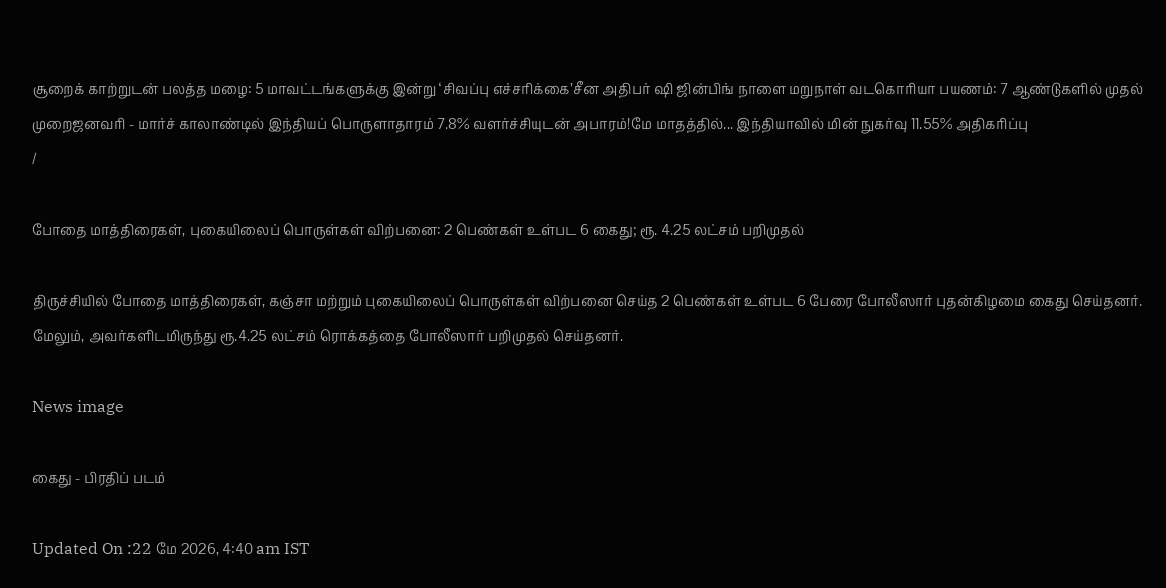சூறைக் காற்றுடன் பலத்த மழை: 5 மாவட்டங்களுக்கு இன்று ‘சிவப்பு எச்சரிக்கை’சீன அதிபர் ஷி ஜின்பிங் நாளை மறுநாள் வடகொரியா பயணம்: 7 ஆண்டுகளில் முதல் முறைஜனவரி - மார்ச் காலாண்டில் இந்தியப் பொருளாதாரம் 7.8% வளர்ச்சியுடன் அபாரம்!மே மாதத்தில்... இந்தியாவில் மின் நுகர்வு 11.55% அதிகரிப்பு
/

போதை மாத்திரைகள், புகையிலைப் பொருள்கள் விற்பனை: 2 பெண்கள் உள்பட 6 கைது; ரூ. 4.25 லட்சம் பறிமுதல்

திருச்சியில் போதை மாத்திரைகள், கஞ்சா மற்றும் புகையிலைப் பொருள்கள் விற்பனை செய்த 2 பெண்கள் உள்பட 6 பேரை போலீஸார் புதன்கிழமை கைது செய்தனர். மேலும், அவர்களிடமிருந்து ரூ.4.25 லட்சம் ரொக்கத்தை போலீஸார் பறிமுதல் செய்தனர்.

News image

கைது - பிரதிப் படம்

Updated On :22 மே 2026, 4:40 am IST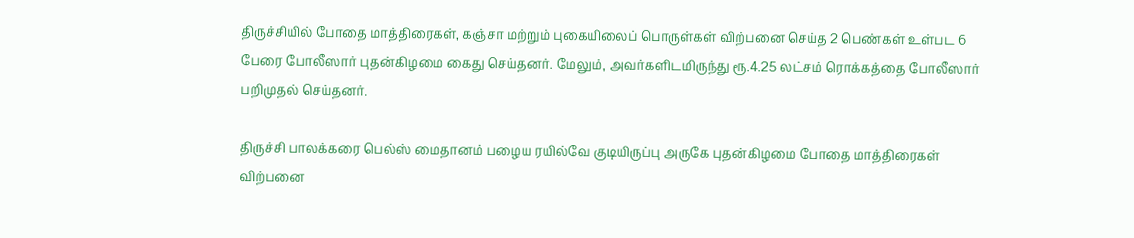திருச்சியில் போதை மாத்திரைகள், கஞ்சா மற்றும் புகையிலைப் பொருள்கள் விற்பனை செய்த 2 பெண்கள் உள்பட 6 பேரை போலீஸார் புதன்கிழமை கைது செய்தனர். மேலும், அவர்களிடமிருந்து ரூ.4.25 லட்சம் ரொக்கத்தை போலீஸார் பறிமுதல் செய்தனர்.

திருச்சி பாலக்கரை பெல்ஸ் மைதானம் பழைய ரயில்வே குடியிருப்பு அருகே புதன்கிழமை போதை மாத்திரைகள் விற்பனை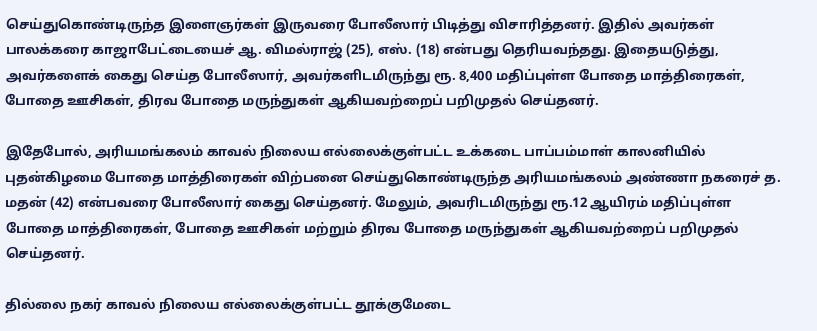செய்துகொண்டிருந்த இளைஞர்கள் இருவரை போலீஸார் பிடித்து விசாரித்தனர். இதில் அவர்கள் பாலக்கரை காஜாபேட்டையைச் ஆ. விமல்ராஜ் (25), எஸ். (18) என்பது தெரியவந்தது. இதையடுத்து, அவர்களைக் கைது செய்த போலீஸார், அவர்களிடமிருந்து ரூ. 8,400 மதிப்புள்ள போதை மாத்திரைகள், போதை ஊசிகள், திரவ போதை மருந்துகள் ஆகியவற்றைப் பறிமுதல் செய்தனர்.

இதேபோல், அரியமங்கலம் காவல் நிலைய எல்லைக்குள்பட்ட உக்கடை பாப்பம்மாள் காலனியில் புதன்கிழமை போதை மாத்திரைகள் விற்பனை செய்துகொண்டிருந்த அரியமங்கலம் அண்ணா நகரைச் த. மதன் (42) என்பவரை போலீஸார் கைது செய்தனர். மேலும், அவரிடமிருந்து ரூ.12 ஆயிரம் மதிப்புள்ள போதை மாத்திரைகள், போதை ஊசிகள் மற்றும் திரவ போதை மருந்துகள் ஆகியவற்றைப் பறிமுதல் செய்தனர்.

தில்லை நகர் காவல் நிலைய எல்லைக்குள்பட்ட தூக்குமேடை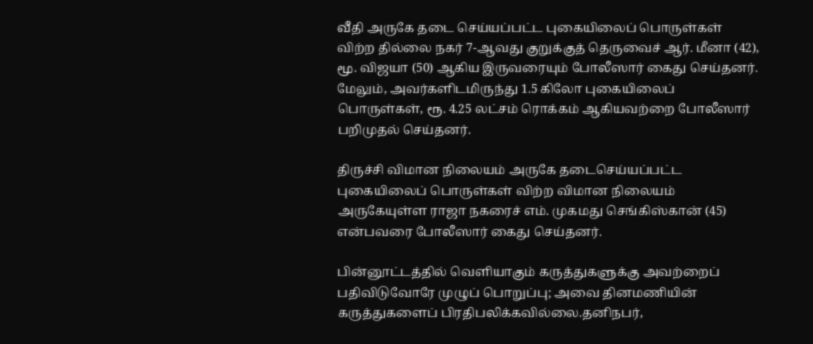வீதி அருகே தடை செய்யப்பட்ட புகையிலைப் பொருள்கள் விற்ற தில்லை நகர் 7-ஆவது குறுக்குத் தெருவைச் ஆர். மீனா (42), மூ. விஜயா (50) ஆகிய இருவரையும் போலீஸார் கைது செய்தனர். மேலும், அவர்களிடமிருந்து 1.5 கிலோ புகையிலைப் பொருள்கள், ரூ. 4.25 லட்சம் ரொக்கம் ஆகியவற்றை போலீஸார் பறிமுதல் செய்தனர்.

திருச்சி விமான நிலையம் அருகே தடைசெய்யப்பட்ட புகையிலைப் பொருள்கள் விற்ற விமான நிலையம் அருகேயுள்ள ராஜா நகரைச் எம். முகமது செங்கிஸ்கான் (45) என்பவரை போலீஸார் கைது செய்தனர்.

பின்னூட்டத்தில் வெளியாகும் கருத்துகளுக்கு அவற்றைப் பதிவிடுவோரே முழுப் பொறுப்பு; அவை தினமணியின் கருத்துகளைப் பிரதிபலிக்கவில்லை.தனிநபர்,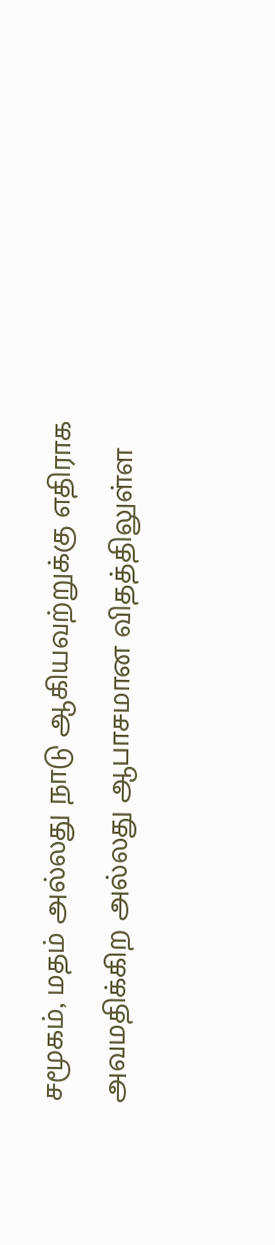சமூகம், மதம் அல்லது நாடு ஆகியவற்றுக்கு எதிராக அவமதிக்கிற அல்லது ஆபாசமான விதத்திலுள்ள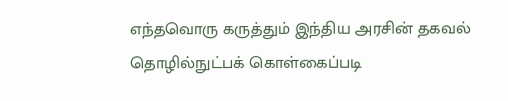எந்தவொரு கருத்தும் இந்திய அரசின் தகவல் தொழில்நுட்பக் கொள்கைப்படி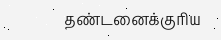தண்டனைக்குரிய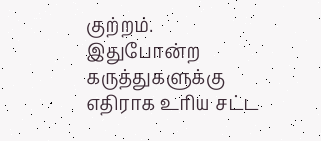குற்றம். இதுபோன்ற கருத்துகளுக்கு எதிராக உரிய சட்ட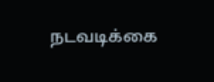நடவடிக்கை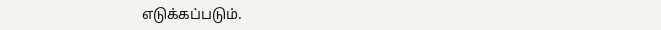எடுக்கப்படும்.